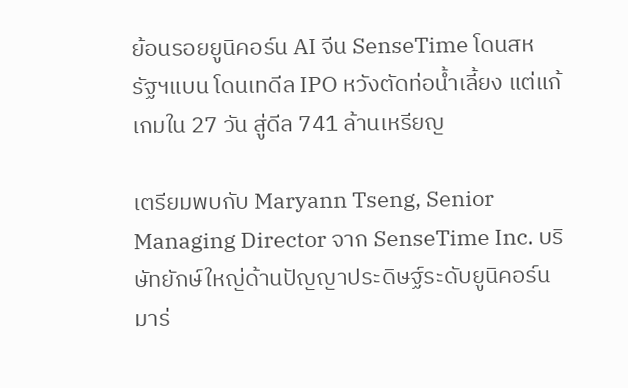ย้อนรอยยูนิคอร์น AI จีน SenseTime โดนสหรัฐฯแบน โดนเทดีล IPO หวังตัดท่อน้ำเลี้ยง แต่แก้เกมใน 27 วัน สู่ดีล 741 ล้านเหรียญ

เตรียมพบกับ Maryann Tseng, Senior Managing Director จาก SenseTime Inc. บริษัทยักษ์ใหญ่ด้านปัญญาประดิษฐ์ระดับยูนิคอร์น มาร่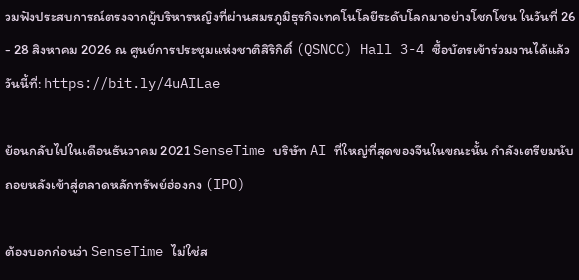วมฟังประสบการณ์ตรงจากผู้บริหารหญิงที่ผ่านสมรภูมิธุรกิจเทคโนโลยีระดับโลกมาอย่างโชกโชน ในวันที่ 26 - 28 สิงหาคม 2026 ณ ศูนย์การประชุมแห่งชาติสิริกิติ์ (QSNCC) Hall 3-4 ซื้อบัตรเข้าร่วมงานได้แล้ววันนี้ที่: https://bit.ly/4uAILae

ย้อนกลับไปในเดือนธันวาคม 2021 SenseTime บริษัท AI ที่ใหญ่ที่สุดของจีนในขณะนั้น กำลังเตรียมนับถอยหลังเข้าสู่ตลาดหลักทรัพย์ฮ่องกง (IPO)

ต้องบอกก่อนว่า SenseTime ไม่ใช่ส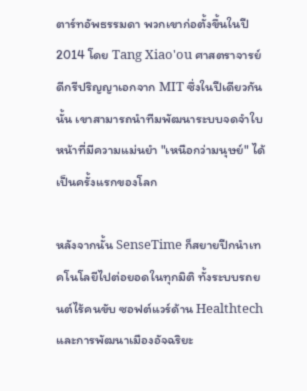ตาร์ทอัพธรรมดา พวกเขาก่อตั้งขึ้นในปี 2014 โดย Tang Xiao'ou ศาสตราจารย์ดีกรีปริญญาเอกจาก MIT ซึ่งในปีเดียวกันนั้น เขาสามารถนำทีมพัฒนาระบบจดจำใบหน้าที่มีความแม่นยำ "เหนือกว่ามนุษย์" ได้เป็นครั้งแรกของโลก

หลังจากนั้น SenseTime ก็สยายปีกนำเทคโนโลยีไปต่อยอดในทุกมิติ ทั้งระบบรถยนต์ไร้คนขับ ซอฟต์แวร์ด้าน Healthtech และการพัฒนาเมืองอัจฉริยะ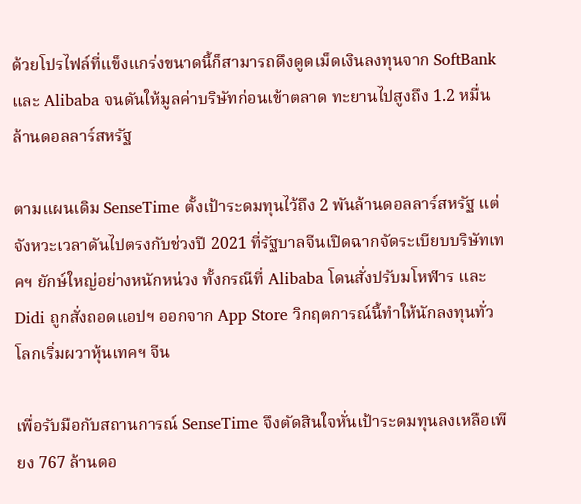ด้วยโปรไฟล์ที่แข็งแกร่งขนาดนี้ก็สามารถดึงดูดเม็ดเงินลงทุนจาก SoftBank และ Alibaba จนดันให้มูลค่าบริษัทก่อนเข้าตลาด ทะยานไปสูงถึง 1.2 หมื่นล้านดอลลาร์สหรัฐ

ตามแผนเดิม SenseTime ตั้งเป้าระดมทุนไว้ถึง 2 พันล้านดอลลาร์สหรัฐ แต่จังหวะเวลาดันไปตรงกับช่วงปี 2021 ที่รัฐบาลจีนเปิดฉากจัดระเบียบบริษัทเทคฯ ยักษ์ใหญ่อย่างหนักหน่วง ทั้งกรณีที่ Alibaba โดนสั่งปรับมโหฬาร และ Didi ถูกสั่งถอดแอปฯ ออกจาก App Store วิกฤตการณ์นี้ทำให้นักลงทุนทั่วโลกเริ่มผวาหุ้นเทคฯ จีน

เพื่อรับมือกับสถานการณ์ SenseTime จึงตัดสินใจหั่นเป้าระดมทุนลงเหลือเพียง 767 ล้านดอ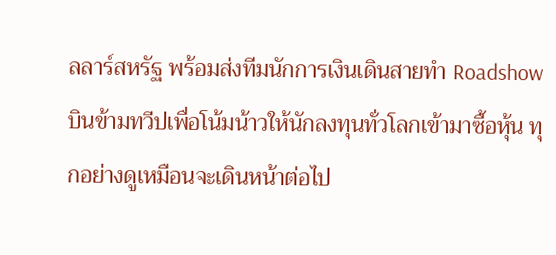ลลาร์สหรัฐ พร้อมส่งทีมนักการเงินเดินสายทำ Roadshow บินข้ามทวีปเพื่อโน้มน้าวให้นักลงทุนทั่วโลกเข้ามาซื้อหุ้น ทุกอย่างดูเหมือนจะเดินหน้าต่อไป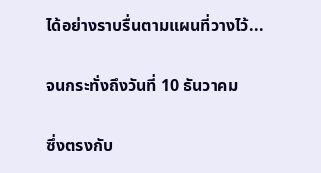ได้อย่างราบรื่นตามแผนที่วางไว้...

จนกระทั่งถึงวันที่ 10 ธันวาคม

ซึ่งตรงกับ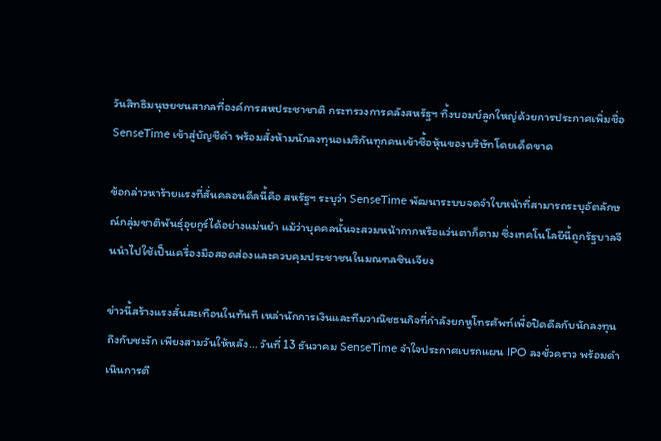วันสิทธิมนุษยชนสากลที่องค์การสหประชาชาติ กระทรวงการคลังสหรัฐฯ ทิ้งบอมบ์ลูกใหญ่ด้วยการประกาศเพิ่มชื่อ SenseTime เข้าสู่บัญชีดำ พร้อมสั่งห้ามนักลงทุนอเมริกันทุกคนเข้าซื้อหุ้นของบริษัทโดยเด็ดขาด

ข้อกล่าวหาร้ายแรงที่สั่นคลอนดีลนี้คือ สหรัฐฯ ระบุว่า SenseTime พัฒนาระบบจดจำใบหน้าที่สามารถระบุอัตลักษณ์กลุ่มชาติพันธุ์อุยกูร์ได้อย่างแม่นยำ แม้ว่าบุคคลนั้นจะสวมหน้ากากหรือแว่นตาก็ตาม ซึ่งเทคโนโลยีนี้ถูกรัฐบาลจีนนำไปใช้เป็นเครื่องมือสอดส่องและควบคุมประชาชนในมณฑลซินเจียง

ข่าวนี้สร้างแรงสั่นสะเทือนในทันที เหล่านักการเงินและทีมวาณิชธนกิจที่กำลังยกหูโทรศัพท์เพื่อปิดดีลกับนักลงทุน ถึงกับชะงัก เพียงสามวันให้หลัง... วันที่ 13 ธันวาคม SenseTime จำใจประกาศเบรกแผน IPO ลงชั่วคราว พร้อมดำเนินการตี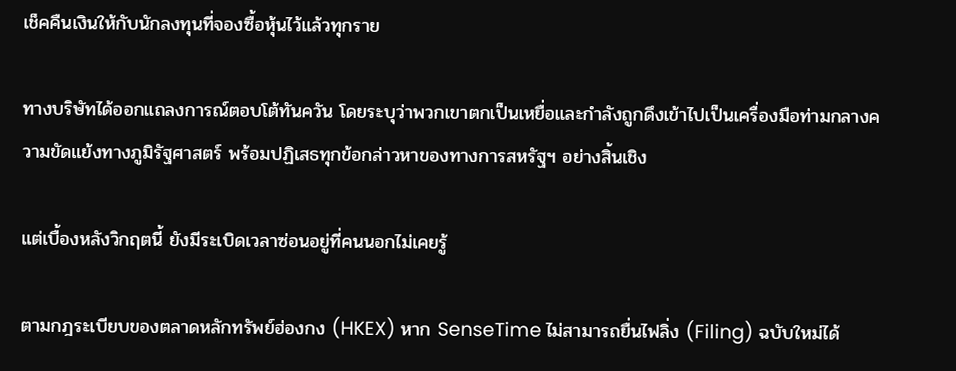เช็คคืนเงินให้กับนักลงทุนที่จองซื้อหุ้นไว้แล้วทุกราย

ทางบริษัทได้ออกแถลงการณ์ตอบโต้ทันควัน โดยระบุว่าพวกเขาตกเป็นเหยื่อและกำลังถูกดึงเข้าไปเป็นเครื่องมือท่ามกลางความขัดแย้งทางภูมิรัฐศาสตร์ พร้อมปฏิเสธทุกข้อกล่าวหาของทางการสหรัฐฯ อย่างสิ้นเชิง

แต่เบื้องหลังวิกฤตนี้ ยังมีระเบิดเวลาซ่อนอยู่ที่คนนอกไม่เคยรู้

ตามกฎระเบียบของตลาดหลักทรัพย์ฮ่องกง (HKEX) หาก SenseTime ไม่สามารถยื่นไฟลิ่ง (Filing) ฉบับใหม่ได้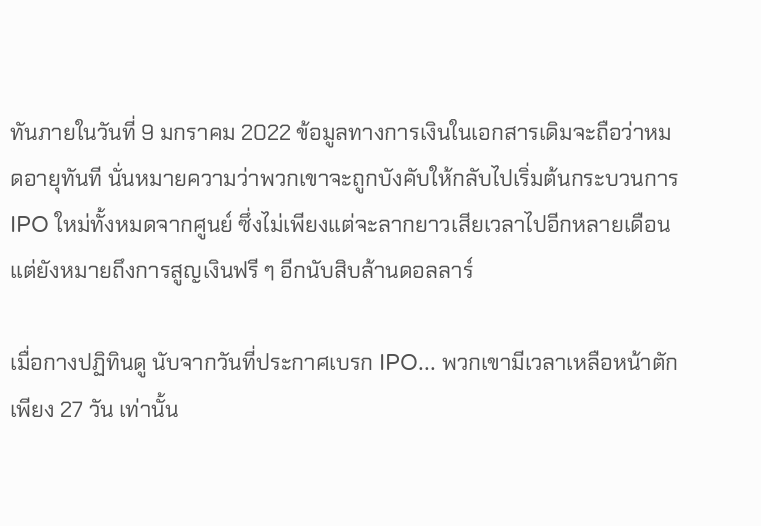ทันภายในวันที่ 9 มกราคม 2022 ข้อมูลทางการเงินในเอกสารเดิมจะถือว่าหมดอายุทันที นั่นหมายความว่าพวกเขาจะถูกบังคับให้กลับไปเริ่มต้นกระบวนการ IPO ใหม่ทั้งหมดจากศูนย์ ซึ่งไม่เพียงแต่จะลากยาวเสียเวลาไปอีกหลายเดือน แต่ยังหมายถึงการสูญเงินฟรี ๆ อีกนับสิบล้านดอลลาร์

เมื่อกางปฏิทินดู นับจากวันที่ประกาศเบรก IPO... พวกเขามีเวลาเหลือหน้าตักเพียง 27 วัน เท่านั้น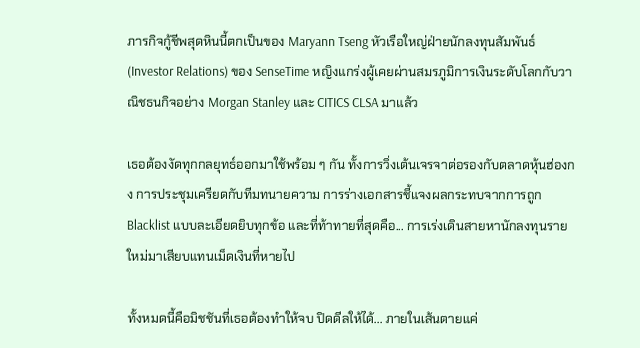ภารกิจกู้ชีพสุดหินนี้ตกเป็นของ Maryann Tseng หัวเรือใหญ่ฝ่ายนักลงทุนสัมพันธ์ (Investor Relations) ของ SenseTime หญิงแกร่งผู้เคยผ่านสมรภูมิการเงินระดับโลกกับวาณิชธนกิจอย่าง Morgan Stanley และ CITICS CLSA มาแล้ว

เธอต้องงัดทุกกลยุทธ์ออกมาใช้พร้อม ๆ กัน ทั้งการวิ่งเต้นเจรจาต่อรองกับตลาดหุ้นฮ่องกง การประชุมเครียดกับทีมทนายความ การร่างเอกสารชี้แจงผลกระทบจากการถูก Blacklist แบบละเอียดยิบทุกข้อ และที่ท้าทายที่สุดคือ... การเร่งเดินสายหานักลงทุนรายใหม่มาเสียบแทนเม็ดเงินที่หายไป

ทั้งหมดนี้คือมิชชันที่เธอต้องทำให้จบ ปิดดีลให้ได้... ภายในเส้นตายแค่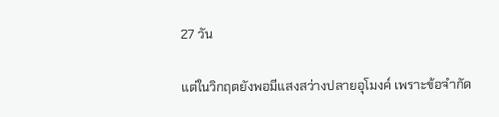27 วัน

แต่ในวิกฤตยังพอมีแสงสว่างปลายอุโมงค์ เพราะข้อจำกัด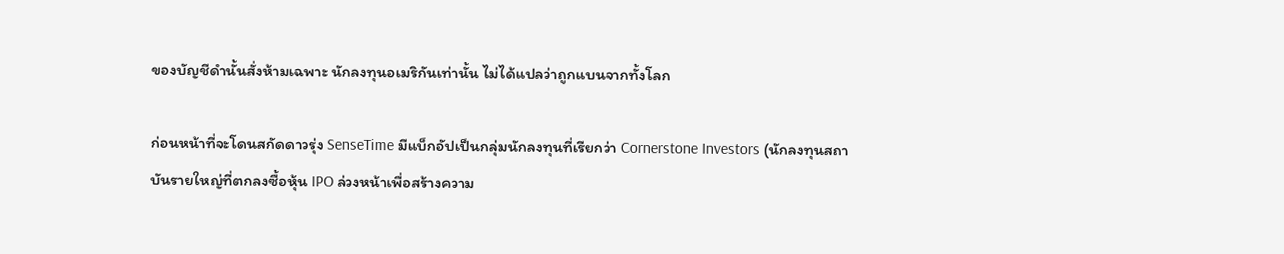ของบัญชีดำนั้นสั่งห้ามเฉพาะ นักลงทุนอเมริกันเท่านั้น ไม่ได้แปลว่าถูกแบนจากทั้งโลก

ก่อนหน้าที่จะโดนสกัดดาวรุ่ง SenseTime มีแบ็กอัปเป็นกลุ่มนักลงทุนที่เรียกว่า Cornerstone Investors (นักลงทุนสถาบันรายใหญ่ที่ตกลงซื้อหุ้น IPO ล่วงหน้าเพื่อสร้างความ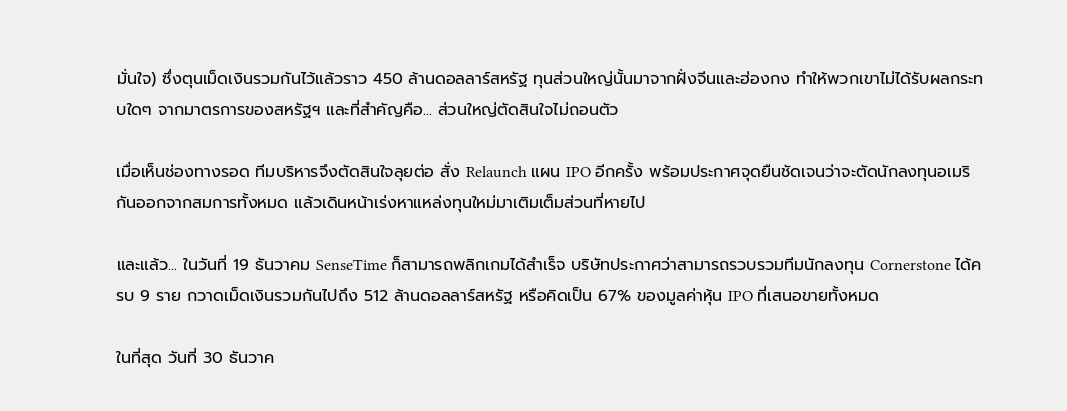มั่นใจ) ซึ่งตุนเม็ดเงินรวมกันไว้แล้วราว 450 ล้านดอลลาร์สหรัฐ ทุนส่วนใหญ่นั้นมาจากฝั่งจีนและฮ่องกง ทำให้พวกเขาไม่ได้รับผลกระทบใดๆ จากมาตรการของสหรัฐฯ และที่สำคัญคือ... ส่วนใหญ่ตัดสินใจไม่ถอนตัว

เมื่อเห็นช่องทางรอด ทีมบริหารจึงตัดสินใจลุยต่อ สั่ง Relaunch แผน IPO อีกครั้ง พร้อมประกาศจุดยืนชัดเจนว่าจะตัดนักลงทุนอเมริกันออกจากสมการทั้งหมด แล้วเดินหน้าเร่งหาแหล่งทุนใหม่มาเติมเต็มส่วนที่หายไป

และแล้ว... ในวันที่ 19 ธันวาคม SenseTime ก็สามารถพลิกเกมได้สำเร็จ บริษัทประกาศว่าสามารถรวบรวมทีมนักลงทุน Cornerstone ได้ครบ 9 ราย กวาดเม็ดเงินรวมกันไปถึง 512 ล้านดอลลาร์สหรัฐ หรือคิดเป็น 67% ของมูลค่าหุ้น IPO ที่เสนอขายทั้งหมด

ในที่สุด วันที่ 30 ธันวาค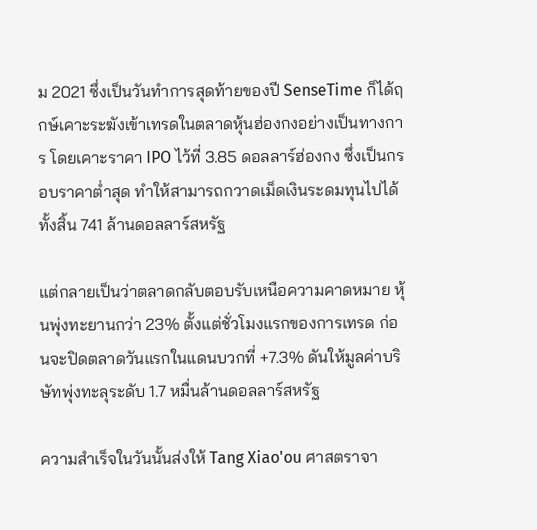ม 2021 ซึ่งเป็นวันทำการสุดท้ายของปี SenseTime ก็ได้ฤกษ์เคาะระฆังเข้าเทรดในตลาดหุ้นฮ่องกงอย่างเป็นทางการ โดยเคาะราคา IPO ไว้ที่ 3.85 ดอลลาร์ฮ่องกง ซึ่งเป็นกรอบราคาต่ำสุด ทำให้สามารถกวาดเม็ดเงินระดมทุนไปได้ทั้งสิ้น 741 ล้านดอลลาร์สหรัฐ

แต่กลายเป็นว่าตลาดกลับตอบรับเหนือความคาดหมาย หุ้นพุ่งทะยานกว่า 23% ตั้งแต่ชั่วโมงแรกของการเทรด ก่อนจะปิดตลาดวันแรกในแดนบวกที่ +7.3% ดันให้มูลค่าบริษัทพุ่งทะลุระดับ 1.7 หมื่นล้านดอลลาร์สหรัฐ

ความสำเร็จในวันนั้นส่งให้ Tang Xiao'ou ศาสตราจา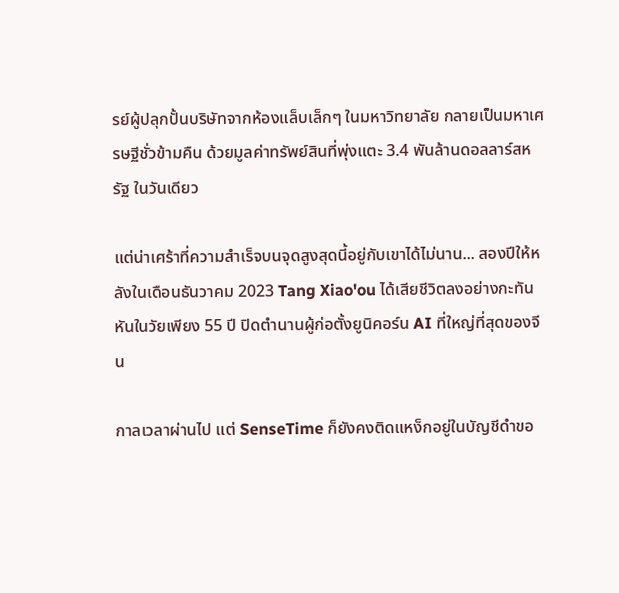รย์ผู้ปลุกปั้นบริษัทจากห้องแล็บเล็กๆ ในมหาวิทยาลัย กลายเป็นมหาเศรษฐีชั่วข้ามคืน ด้วยมูลค่าทรัพย์สินที่พุ่งแตะ 3.4 พันล้านดอลลาร์สหรัฐ ในวันเดียว

แต่น่าเศร้าที่ความสำเร็จบนจุดสูงสุดนี้อยู่กับเขาได้ไม่นาน... สองปีให้หลังในเดือนธันวาคม 2023 Tang Xiao'ou ได้เสียชีวิตลงอย่างกะทันหันในวัยเพียง 55 ปี ปิดตำนานผู้ก่อตั้งยูนิคอร์น AI ที่ใหญ่ที่สุดของจีน

กาลเวลาผ่านไป แต่ SenseTime ก็ยังคงติดแหง็กอยู่ในบัญชีดำขอ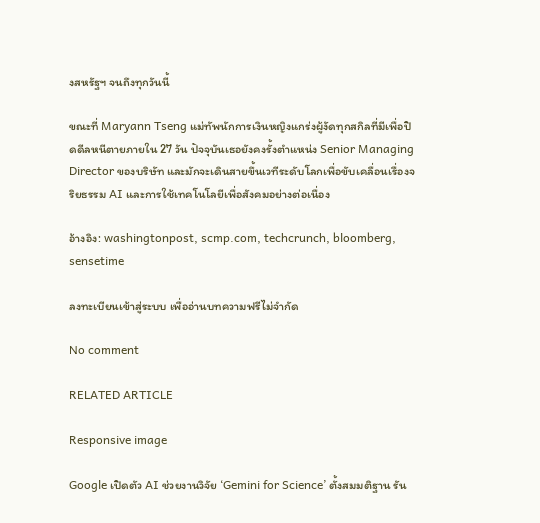งสหรัฐฯ จนถึงทุกวันนี้

ขณะที่ Maryann Tseng แม่ทัพนักการเงินหญิงแกร่งผู้งัดทุกสกิลที่มีเพื่อปิดดีลหนีตายภายใน 27 วัน ปัจจุบันเธอยังคงรั้งตำแหน่ง Senior Managing Director ของบริษัท และมักจะเดินสายขึ้นเวทีระดับโลกเพื่อขับเคลื่อนเรื่องจริยธรรม AI และการใช้เทคโนโลยีเพื่อสังคมอย่างต่อเนื่อง

อ้างอิง: washingtonpost, scmp.com, techcrunch, bloomberg, sensetime

ลงทะเบียนเข้าสู่ระบบ เพื่ออ่านบทความฟรีไม่จำกัด

No comment

RELATED ARTICLE

Responsive image

Google เปิดตัว AI ช่วยงานวิจัย ‘Gemini for Science’ ตั้งสมมติฐาน รัน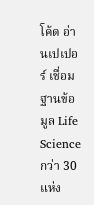โค้ด อ่านเปเปอร์ เชื่อมฐานข้อมูล Life Science กว่า 30 แห่ง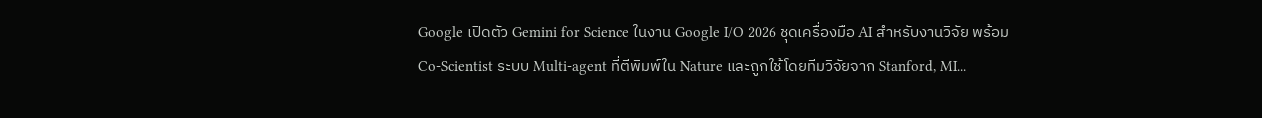Google เปิดตัว Gemini for Science ในงาน Google I/O 2026 ชุดเครื่องมือ AI สำหรับงานวิจัย พร้อม Co-Scientist ระบบ Multi-agent ที่ตีพิมพ์ใน Nature และถูกใช้โดยทีมวิจัยจาก Stanford, MI...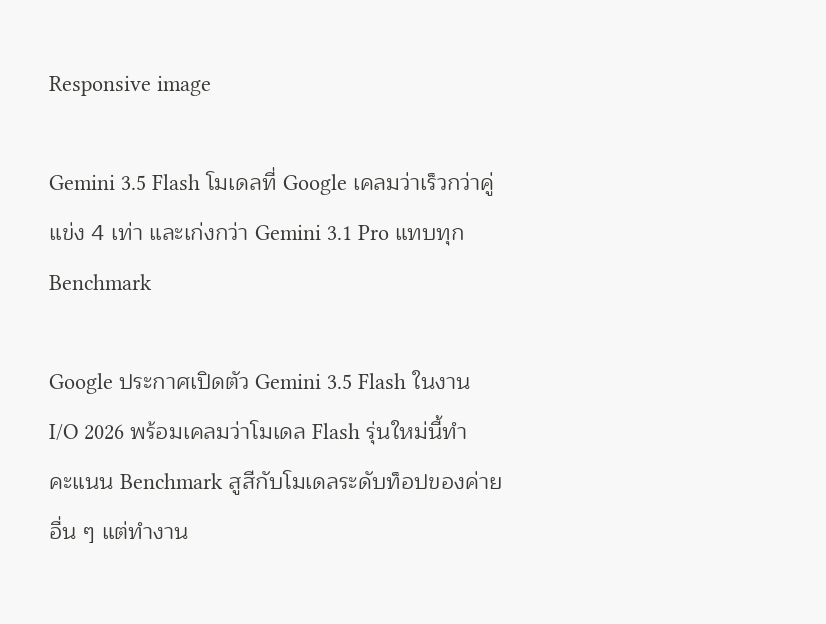Responsive image

Gemini 3.5 Flash โมเดลที่ Google เคลมว่าเร็วกว่าคู่แข่ง 4 เท่า และเก่งกว่า Gemini 3.1 Pro แทบทุก Benchmark

Google ประกาศเปิดตัว Gemini 3.5 Flash ในงาน I/O 2026 พร้อมเคลมว่าโมเดล Flash รุ่นใหม่นี้ทำคะแนน Benchmark สูสีกับโมเดลระดับท็อปของค่ายอื่น ๆ แต่ทำงาน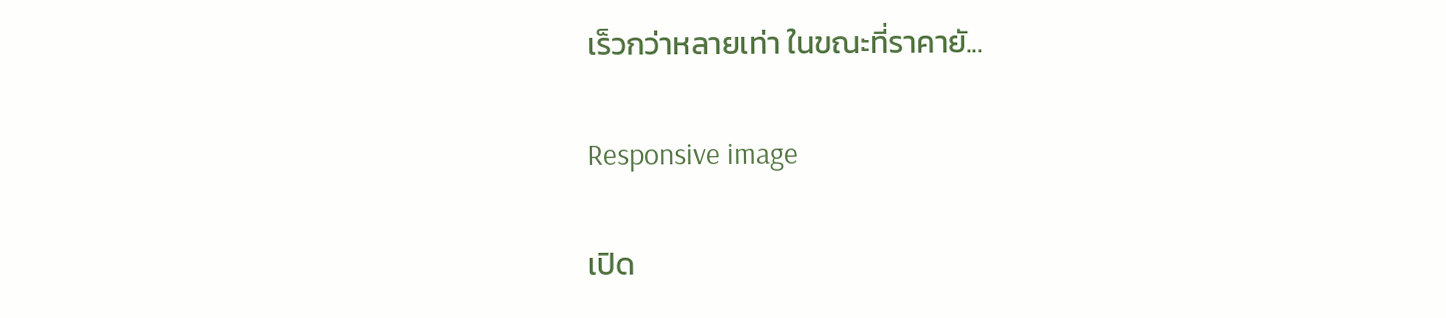เร็วกว่าหลายเท่า ในขณะที่ราคายั...

Responsive image

เปิด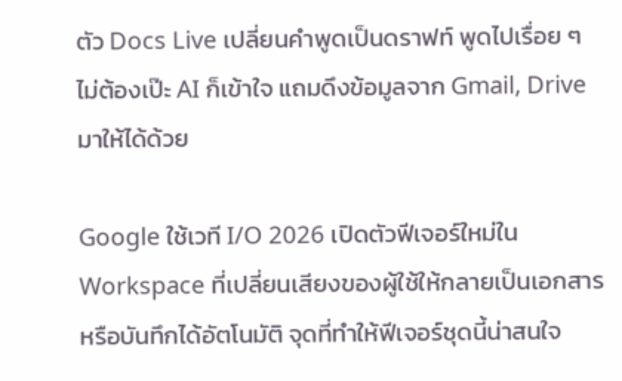ตัว Docs Live เปลี่ยนคำพูดเป็นดราฟท์ พูดไปเรื่อย ๆ ไม่ต้องเป๊ะ AI ก็เข้าใจ แถมดึงข้อมูลจาก Gmail, Drive มาให้ได้ด้วย

Google ใช้เวที I/O 2026 เปิดตัวฟีเจอร์ใหม่ใน Workspace ที่เปลี่ยนเสียงของผู้ใช้ให้กลายเป็นเอกสารหรือบันทึกได้อัตโนมัติ จุดที่ทำให้ฟีเจอร์ชุดนี้น่าสนใจ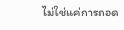ไม่ใช่แค่การถอด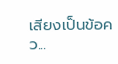เสียงเป็นข้อคว...